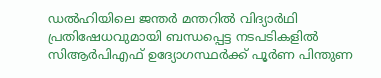ഡൽഹിയിലെ ജന്തർ മന്തറിൽ വിദ്യാർഥി പ്രതിഷേധവുമായി ബന്ധപ്പെട്ട നടപടികളിൽ സിആർപിഎഫ് ഉദ്യോഗസ്ഥർക്ക് പൂർണ പിന്തുണ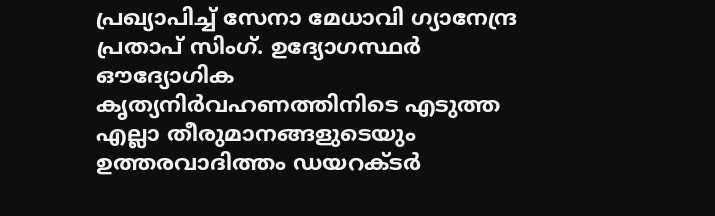പ്രഖ്യാപിച്ച് സേനാ മേധാവി ഗ്യാനേന്ദ്ര പ്രതാപ് സിംഗ്. ഉദ്യോഗസ്ഥർ ഔദ്യോഗിക കൃത്യനിർവഹണത്തിനിടെ എടുത്ത എല്ലാ തീരുമാനങ്ങളുടെയും ഉത്തരവാദിത്തം ഡയറക്ടർ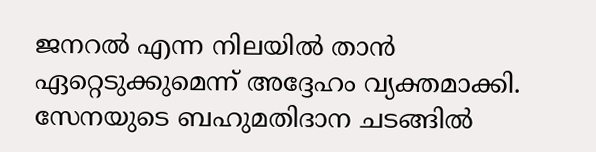ജനറൽ എന്ന നിലയിൽ താൻ ഏറ്റെടുക്കുമെന്ന് അദ്ദേഹം വ്യക്തമാക്കി.
സേനയുടെ ബഹുമതിദാന ചടങ്ങിൽ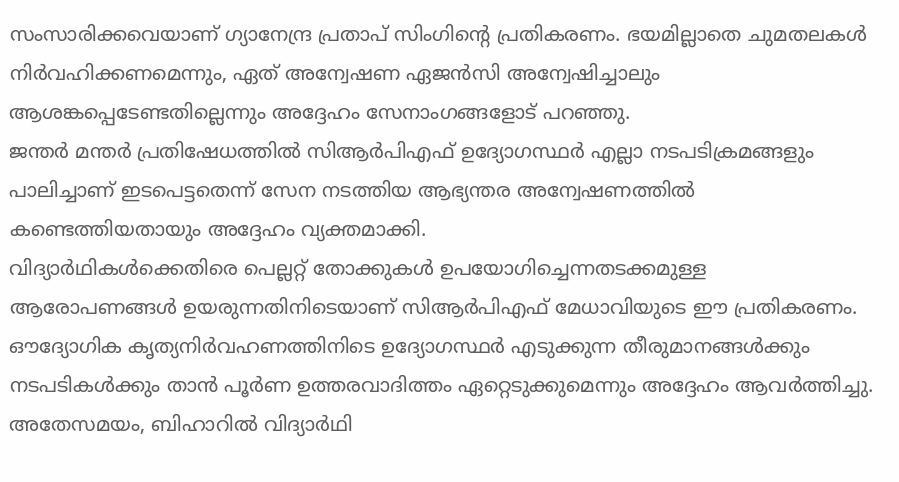സംസാരിക്കവെയാണ് ഗ്യാനേന്ദ്ര പ്രതാപ് സിംഗിന്റെ പ്രതികരണം. ഭയമില്ലാതെ ചുമതലകൾ നിർവഹിക്കണമെന്നും, ഏത് അന്വേഷണ ഏജൻസി അന്വേഷിച്ചാലും ആശങ്കപ്പെടേണ്ടതില്ലെന്നും അദ്ദേഹം സേനാംഗങ്ങളോട് പറഞ്ഞു.
ജന്തർ മന്തർ പ്രതിഷേധത്തിൽ സിആർപിഎഫ് ഉദ്യോഗസ്ഥർ എല്ലാ നടപടിക്രമങ്ങളും പാലിച്ചാണ് ഇടപെട്ടതെന്ന് സേന നടത്തിയ ആഭ്യന്തര അന്വേഷണത്തിൽ കണ്ടെത്തിയതായും അദ്ദേഹം വ്യക്തമാക്കി.
വിദ്യാർഥികൾക്കെതിരെ പെല്ലറ്റ് തോക്കുകൾ ഉപയോഗിച്ചെന്നതടക്കമുള്ള ആരോപണങ്ങൾ ഉയരുന്നതിനിടെയാണ് സിആർപിഎഫ് മേധാവിയുടെ ഈ പ്രതികരണം. ഔദ്യോഗിക കൃത്യനിർവഹണത്തിനിടെ ഉദ്യോഗസ്ഥർ എടുക്കുന്ന തീരുമാനങ്ങൾക്കും നടപടികൾക്കും താൻ പൂർണ ഉത്തരവാദിത്തം ഏറ്റെടുക്കുമെന്നും അദ്ദേഹം ആവർത്തിച്ചു.
അതേസമയം, ബിഹാറിൽ വിദ്യാർഥി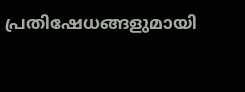പ്രതിഷേധങ്ങളുമായി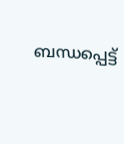ബന്ധപ്പെട്ട്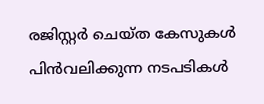രജിസ്റ്റർ ചെയ്ത കേസുകൾ പിൻവലിക്കുന്ന നടപടികൾ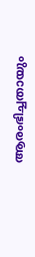ആരംഭിച്ചതായും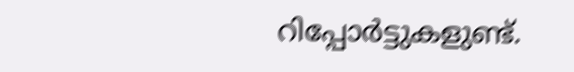റിപ്പോർട്ടുകളുണ്ട്.